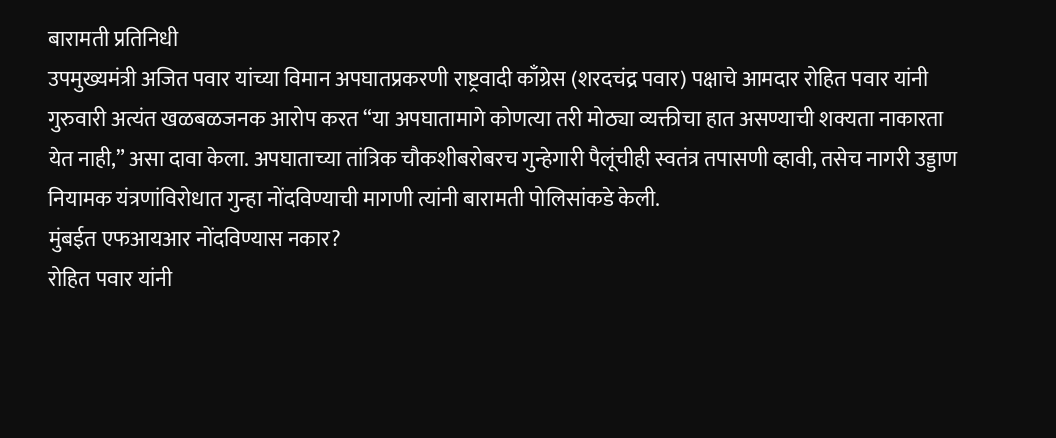बारामती प्रतिनिधी
उपमुख्यमंत्री अजित पवार यांच्या विमान अपघातप्रकरणी राष्ट्रवादी काँग्रेस (शरदचंद्र पवार) पक्षाचे आमदार रोहित पवार यांनी गुरुवारी अत्यंत खळबळजनक आरोप करत “या अपघातामागे कोणत्या तरी मोठ्या व्यक्तीचा हात असण्याची शक्यता नाकारता येत नाही,” असा दावा केला. अपघाताच्या तांत्रिक चौकशीबरोबरच गुन्हेगारी पैलूंचीही स्वतंत्र तपासणी व्हावी, तसेच नागरी उड्डाण नियामक यंत्रणांविरोधात गुन्हा नोंदविण्याची मागणी त्यांनी बारामती पोलिसांकडे केली.
मुंबईत एफआयआर नोंदविण्यास नकार?
रोहित पवार यांनी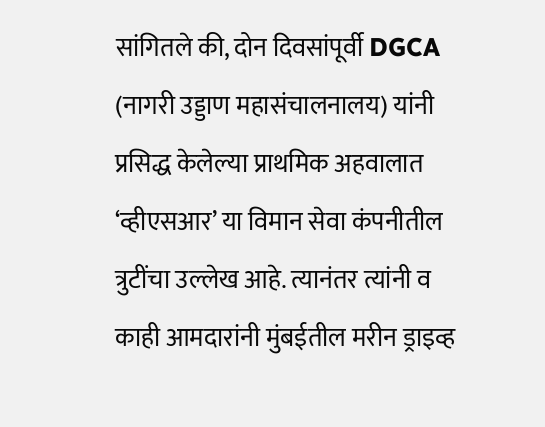सांगितले की, दोन दिवसांपूर्वी DGCA (नागरी उड्डाण महासंचालनालय) यांनी प्रसिद्ध केलेल्या प्राथमिक अहवालात ‘व्हीएसआर’ या विमान सेवा कंपनीतील त्रुटींचा उल्लेख आहे. त्यानंतर त्यांनी व काही आमदारांनी मुंबईतील मरीन ड्राइव्ह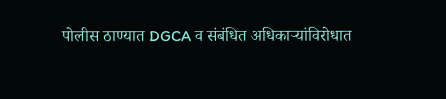पोलीस ठाण्यात DGCA व संबंधित अधिकाऱ्यांविरोधात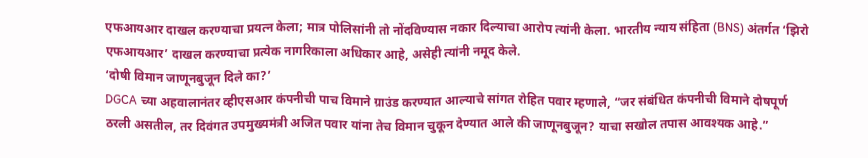एफआयआर दाखल करण्याचा प्रयत्न केला; मात्र पोलिसांनी तो नोंदविण्यास नकार दिल्याचा आरोप त्यांनी केला. भारतीय न्याय संहिता (BNS) अंतर्गत ‘झिरो एफआयआर’ दाखल करण्याचा प्रत्येक नागरिकाला अधिकार आहे, असेही त्यांनी नमूद केले.
‘दोषी विमान जाणूनबुजून दिले का?’
DGCA च्या अहवालानंतर व्हीएसआर कंपनीची पाच विमाने ग्राउंड करण्यात आल्याचे सांगत रोहित पवार म्हणाले, “जर संबंधित कंपनीची विमाने दोषपूर्ण ठरली असतील, तर दिवंगत उपमुख्यमंत्री अजित पवार यांना तेच विमान चुकून देण्यात आले की जाणूनबुजून? याचा सखोल तपास आवश्यक आहे.”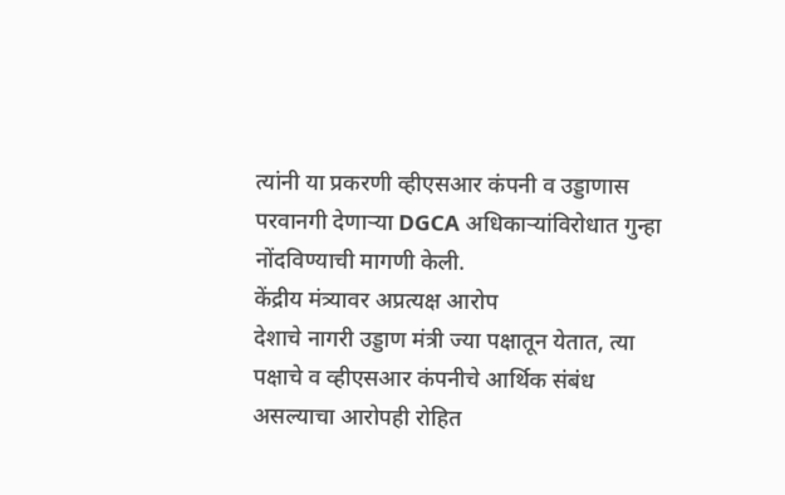त्यांनी या प्रकरणी व्हीएसआर कंपनी व उड्डाणास परवानगी देणाऱ्या DGCA अधिकाऱ्यांविरोधात गुन्हा नोंदविण्याची मागणी केली.
केंद्रीय मंत्र्यावर अप्रत्यक्ष आरोप
देशाचे नागरी उड्डाण मंत्री ज्या पक्षातून येतात, त्या पक्षाचे व व्हीएसआर कंपनीचे आर्थिक संबंध असल्याचा आरोपही रोहित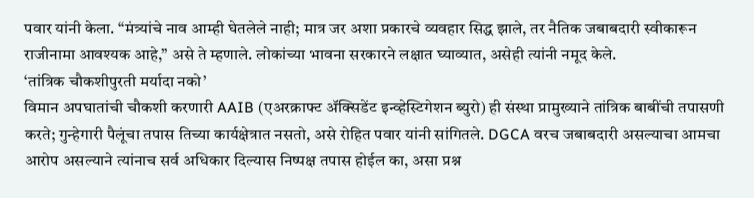पवार यांनी केला. “मंत्र्यांचे नाव आम्ही घेतलेले नाही; मात्र जर अशा प्रकारचे व्यवहार सिद्ध झाले, तर नैतिक जबाबदारी स्वीकारून राजीनामा आवश्यक आहे,” असे ते म्हणाले. लोकांच्या भावना सरकारने लक्षात घ्याव्यात, असेही त्यांनी नमूद केले.
‘तांत्रिक चौकशीपुरती मर्यादा नको’
विमान अपघातांची चौकशी करणारी AAIB (एअरक्राफ्ट ॲक्सिडेंट इन्व्हेस्टिगेशन ब्युरो) ही संस्था प्रामुख्याने तांत्रिक बाबींची तपासणी करते; गुन्हेगारी पैलूंचा तपास तिच्या कार्यक्षेत्रात नसतो, असे रोहित पवार यांनी सांगितले. DGCA वरच जबाबदारी असल्याचा आमचा आरोप असल्याने त्यांनाच सर्व अधिकार दिल्यास निष्पक्ष तपास होईल का, असा प्रश्न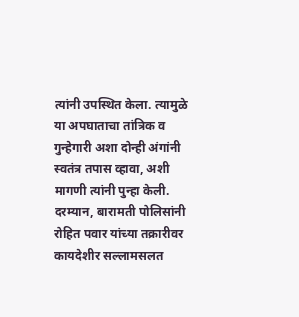त्यांनी उपस्थित केला. त्यामुळे या अपघाताचा तांत्रिक व गुन्हेगारी अशा दोन्ही अंगांनी स्वतंत्र तपास व्हावा, अशी मागणी त्यांनी पुन्हा केली.
दरम्यान, बारामती पोलिसांनी रोहित पवार यांच्या तक्रारीवर कायदेशीर सल्लामसलत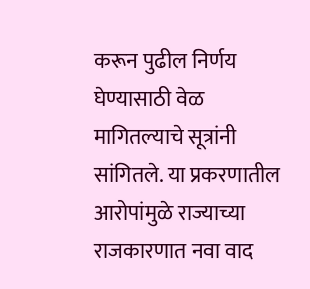करून पुढील निर्णय घेण्यासाठी वेळ मागितल्याचे सूत्रांनी सांगितले. या प्रकरणातील आरोपांमुळे राज्याच्या राजकारणात नवा वाद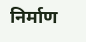निर्माण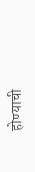होण्याची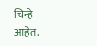चिन्हे आहेत.